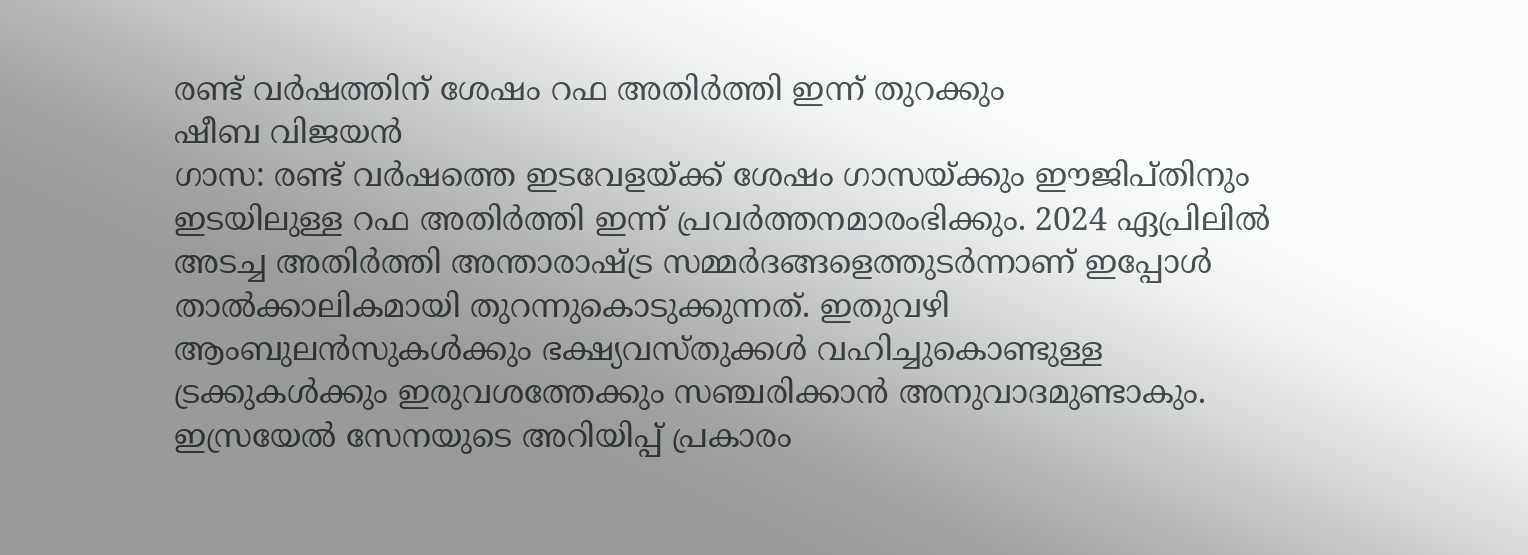രണ്ട് വർഷത്തിന് ശേഷം റഫ അതിർത്തി ഇന്ന് തുറക്കും
ഷീബ വിജയൻ
ഗാസ: രണ്ട് വർഷത്തെ ഇടവേളയ്ക്ക് ശേഷം ഗാസയ്ക്കും ഈജിപ്തിനും ഇടയിലുള്ള റഫ അതിർത്തി ഇന്ന് പ്രവർത്തനമാരംഭിക്കും. 2024 ഏപ്രിലിൽ അടച്ച അതിർത്തി അന്താരാഷ്ട്ര സമ്മർദങ്ങളെത്തുടർന്നാണ് ഇപ്പോൾ താൽക്കാലികമായി തുറന്നുകൊടുക്കുന്നത്. ഇതുവഴി ആംബുലൻസുകൾക്കും ഭക്ഷ്യവസ്തുക്കൾ വഹിച്ചുകൊണ്ടുള്ള ട്രക്കുകൾക്കും ഇരുവശത്തേക്കും സഞ്ചരിക്കാൻ അനുവാദമുണ്ടാകും. ഇസ്രയേൽ സേനയുടെ അറിയിപ്പ് പ്രകാരം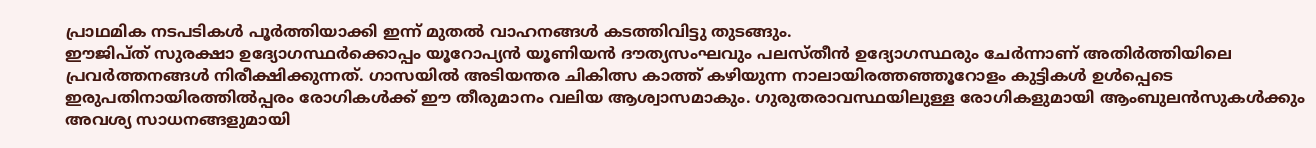പ്രാഥമിക നടപടികൾ പൂർത്തിയാക്കി ഇന്ന് മുതൽ വാഹനങ്ങൾ കടത്തിവിട്ടു തുടങ്ങും.
ഈജിപ്ത് സുരക്ഷാ ഉദ്യോഗസ്ഥർക്കൊപ്പം യൂറോപ്യൻ യൂണിയൻ ദൗത്യസംഘവും പലസ്തീൻ ഉദ്യോഗസ്ഥരും ചേർന്നാണ് അതിർത്തിയിലെ പ്രവർത്തനങ്ങൾ നിരീക്ഷിക്കുന്നത്. ഗാസയിൽ അടിയന്തര ചികിത്സ കാത്ത് കഴിയുന്ന നാലായിരത്തഞ്ഞൂറോളം കുട്ടികൾ ഉൾപ്പെടെ ഇരുപതിനായിരത്തിൽപ്പരം രോഗികൾക്ക് ഈ തീരുമാനം വലിയ ആശ്വാസമാകും. ഗുരുതരാവസ്ഥയിലുള്ള രോഗികളുമായി ആംബുലൻസുകൾക്കും അവശ്യ സാധനങ്ങളുമായി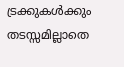ട്രക്കുകൾക്കും തടസ്സമില്ലാതെ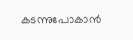കടന്നുപോകാൻ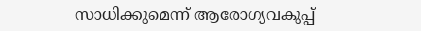സാധിക്കുമെന്ന് ആരോഗ്യവകുപ്പ്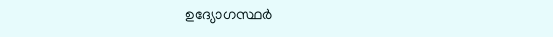ഉദ്യോഗസ്ഥർ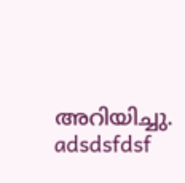അറിയിച്ചു.
adsdsfdsf